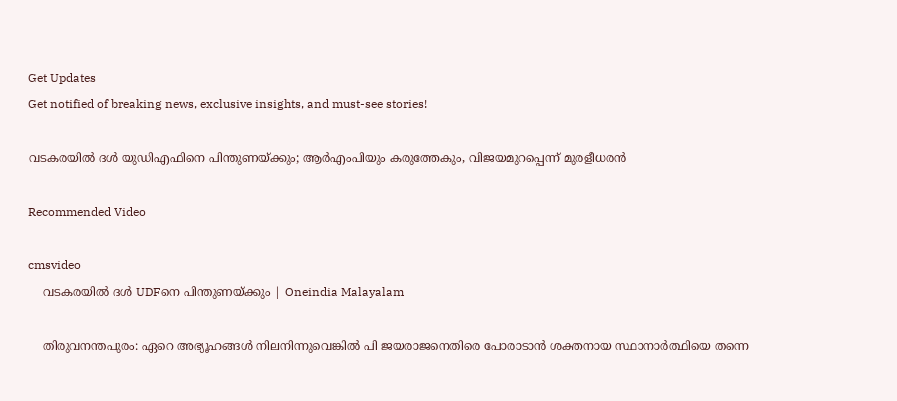Get Updates
Get notified of breaking news, exclusive insights, and must-see stories!

വടകരയില്‍ ദള്‍ യുഡിഎഫിനെ പിന്തുണയ്ക്കും; ആര്‍എംപിയും കരുത്തേകും, വിജയമുറപ്പെന്ന് മുരളീധരന്‍

Recommended Video

cmsvideo
    വടകരയില്‍ ദള്‍ UDFനെ പിന്തുണയ്ക്കും | Oneindia Malayalam

    തിരുവനന്തപുരം: ഏറെ അഭ്യൂഹങ്ങള്‍ നിലനിന്നുവെങ്കില്‍ പി ജയരാജനെതിരെ പോരാടാന്‍ ശക്തനായ സ്ഥാനാര്‍ത്ഥിയെ തന്നെ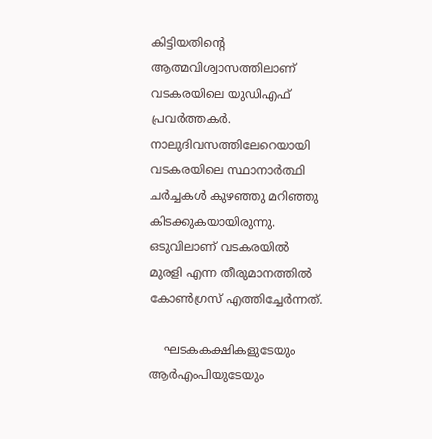കിട്ടിയതിന്‍റെ ആത്മവിശ്വാസത്തിലാണ് വടകരയിലെ യുഡിഎഫ് പ്രവര്‍ത്തകര്‍. നാലുദിവസത്തിലേറെയായി വടകരയിലെ സ്ഥാനാര്‍ത്ഥി ചര്‍ച്ചകള്‍ കുഴഞ്ഞു മറിഞ്ഞു കിടക്കുകയായിരുന്നു. ഒടുവിലാണ് വടകരയില്‍ മുരളി എന്ന തീരുമാനത്തില്‍ കോണ്‍ഗ്രസ് എത്തിച്ചേര്‍ന്നത്.

    ഘടകകക്ഷികളുടേയും ആര്‍എംപിയുടേയും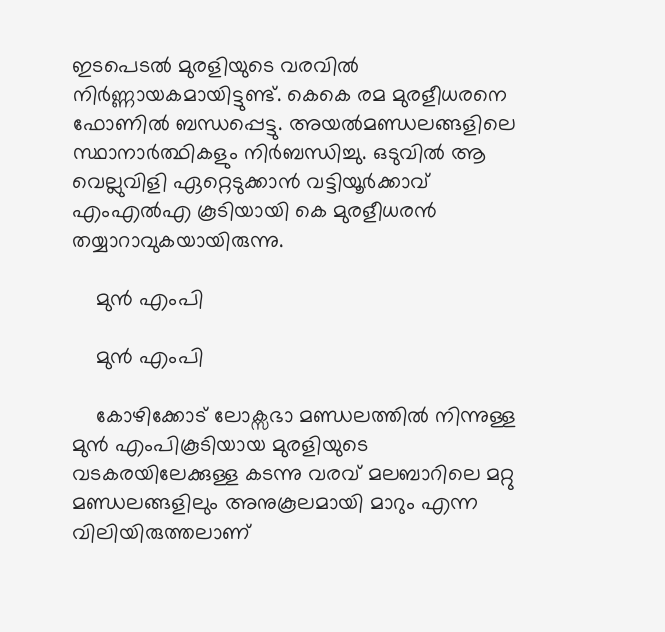ഇടപെടല്‍ മുരളിയുടെ വരവില്‍ നിര്‍ണ്ണായകമായിട്ടുണ്ട്. കെകെ രമ മുരളീധരനെ ഫോണില്‍ ബന്ധപ്പെട്ടു. അയല്‍മണ്ഡലങ്ങളിലെ സ്ഥാനാര്‍ത്ഥികളും നിര്‍ബന്ധിച്ചു. ഒടുവില്‍ ആ വെല്ലുവിളി ഏറ്റെടുക്കാന്‍ വട്ടിയൂര്‍ക്കാവ് എംഎല്‍എ കൂടിയായി കെ മുരളീധരന്‍ തയ്യാറാവുകയായിരുന്നു.

    മുന്‍ എംപി

    മുന്‍ എംപി

    കോഴിക്കോട് ലോക്സഭാ മണ്ഡലത്തില്‍ നിന്നുള്ള മുന്‍ എംപികൂടിയായ മുരളിയുടെ വടകരയിലേക്കുള്ള കടന്നു വരവ് മലബാറിലെ മറ്റു മണ്ഡലങ്ങളിലും അനുകൂലമായി മാറും എന്ന വിലിയിരുത്തലാണ്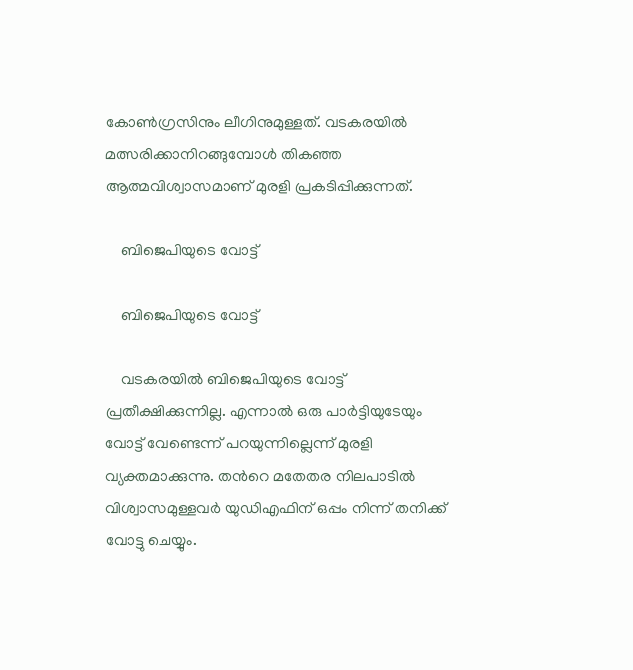കോണ്‍ഗ്രസിനും ലീഗിനുമുള്ളത്. വടകരയില്‍ മത്സരിക്കാനിറങ്ങുമ്പോള്‍ തികഞ്ഞ ആത്മവിശ്വാസമാണ് മുരളി പ്രകടിപ്പിക്കുന്നത്.

    ബിജെപിയുടെ വോട്ട്

    ബിജെപിയുടെ വോട്ട്

    വടകരയില്‍ ബിജെപിയുടെ വോട്ട് പ്രതീക്ഷിക്കുന്നില്ല. എന്നാല്‍ ഒരു പാര്‍ട്ടിയുടേയും വോട്ട് വേണ്ടെന്ന് പറയുന്നില്ലെന്ന് മുരളി വ്യക്തമാക്കുന്നു. തന്‍റെ മതേതര നിലപാടില്‍ വിശ്വാസമുള്ളവര്‍ യുഡിഎഫിന് ഒപ്പം നിന്ന് തനിക്ക് വോട്ടു ചെയ്യും.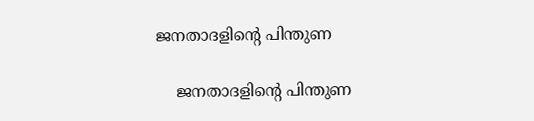ജനതാദളിന്‍റെ പിന്തുണ

    ജനതാദളിന്‍റെ പിന്തുണ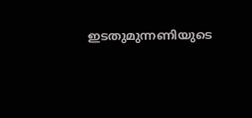ഇടതുമുന്നണിയുടെ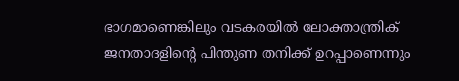ഭാഗമാണെങ്കിലും വടകരയില്‍ ലോക്താന്ത്രിക് ജനതാദളിന്‍റെ പിന്തുണ തനിക്ക് ഉറപ്പാണെന്നും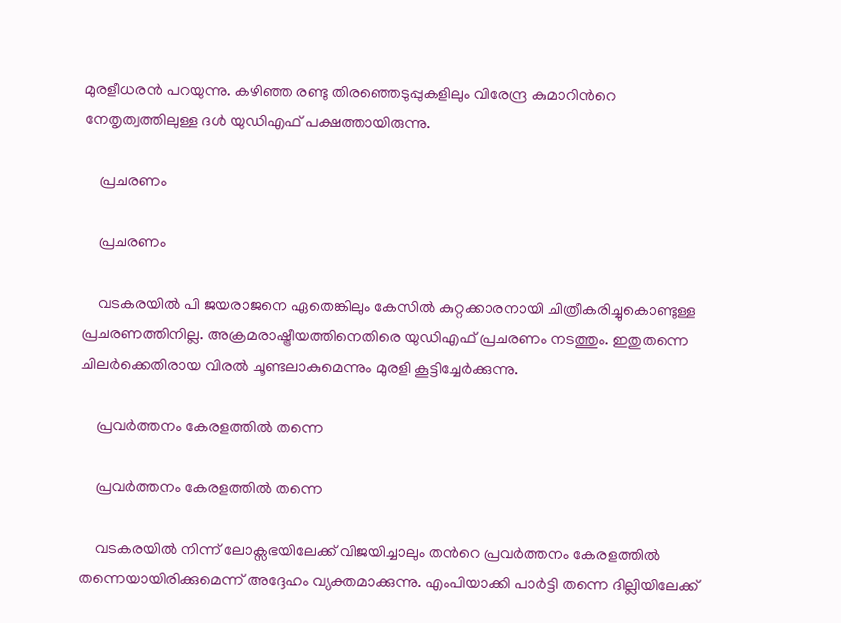മുരളീധരന്‍ പറയുന്നു. കഴിഞ്ഞ രണ്ടു തിരഞ്ഞെടുപ്പുകളിലും വിരേന്ദ്ര കുമാറിന്‍റെ നേതൃത്വത്തിലുള്ള ദള്‍ യുഡിഎഫ് പക്ഷത്തായിരുന്നു.

    പ്രചരണം

    പ്രചരണം

    വടകരയില്‍ പി ജയരാജനെ ഏതെങ്കിലും കേസില്‍ കുറ്റക്കാരനായി ചിത്രീകരിച്ചുകൊണ്ടുള്ള പ്രചരണത്തിനില്ല. അക്രമരാഷ്ട്രീയത്തിനെതിരെ യുഡിഎഫ് പ്രചരണം നടത്തും. ഇതുതന്നെ ചിലര്‍ക്കെതിരായ വിരല്‍ ചൂണ്ടലാകുമെന്നും മുരളി കൂട്ടിച്ചേര്‍ക്കുന്നു.

    പ്രവര്‍ത്തനം കേരളത്തില്‍ തന്നെ

    പ്രവര്‍ത്തനം കേരളത്തില്‍ തന്നെ

    വടകരയില്‍ നിന്ന് ലോക്സഭയിലേക്ക് വിജയിച്ചാലും തന്‍റെ പ്രവര്‍ത്തനം കേരളത്തില്‍ തന്നെയായിരിക്കുമെന്ന് അദ്ദേഹം വ്യക്തമാക്കുന്നു. എംപിയാക്കി പാര്‍ട്ടി തന്നെ ദില്ലിയിലേക്ക്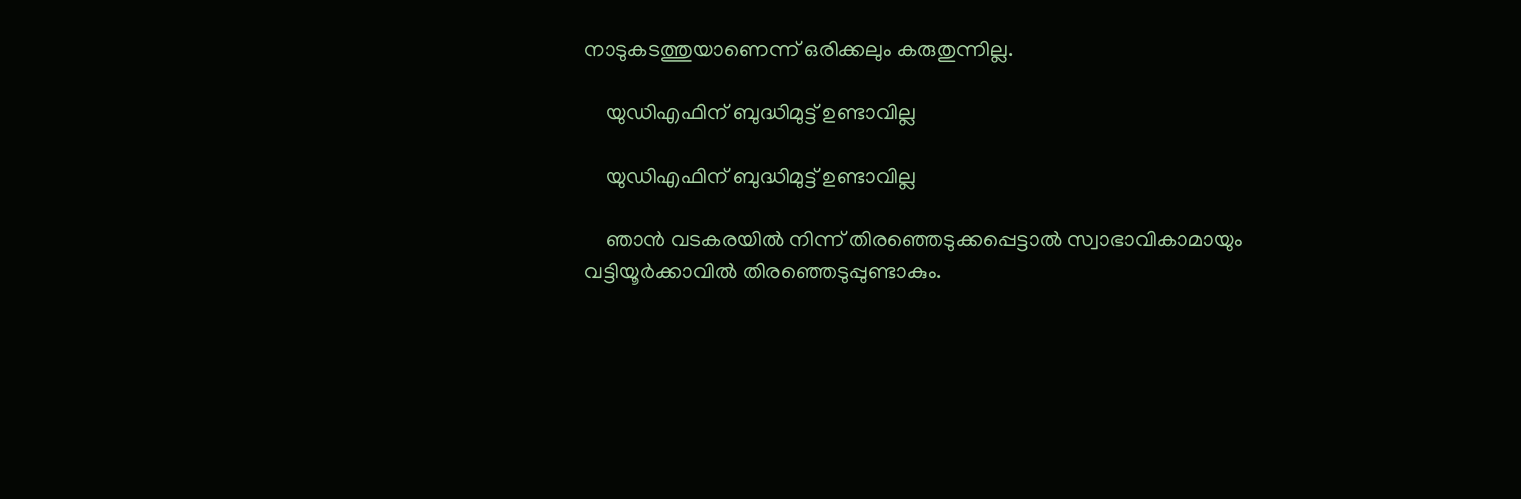നാടുകടത്തുയാണെന്ന് ഒരിക്കലും കരുതുന്നില്ല.

    യുഡിഎഫിന് ബുദ്ധിമുട്ട് ഉണ്ടാവില്ല

    യുഡിഎഫിന് ബുദ്ധിമുട്ട് ഉണ്ടാവില്ല

    ഞാന്‍ വടകരയില്‍ നിന്ന് തിരഞ്ഞെടുക്കപ്പെട്ടാല്‍ സ്വാഭാവികാമായും വട്ടിയൂര്‍ക്കാവില്‍ തിരഞ്ഞെടുപ്പുണ്ടാകും.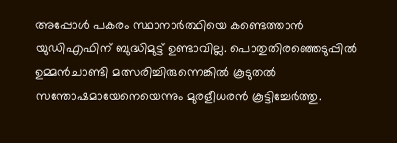അപ്പോള്‍ പകരം സ്ഥാനാര്‍ത്ഥിയെ കണ്ടെത്താന്‍ യുഡിഎഫിന് ബുദ്ധിമുട്ട് ഉണ്ടാവില്ല. പൊതുതിരഞ്ഞെടുപ്പില്‍ ഉമ്മന്‍ചാണ്ടി മത്സരിച്ചിരുന്നെങ്കില്‍ കൂടുതല്‍ സന്തോഷമായേനെയെന്നും മുരളീധരന്‍ കൂട്ടിച്ചേര്‍ത്തു.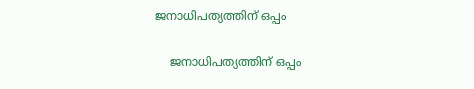ജനാധിപത്യത്തിന് ഒപ്പം

    ജനാധിപത്യത്തിന് ഒപ്പം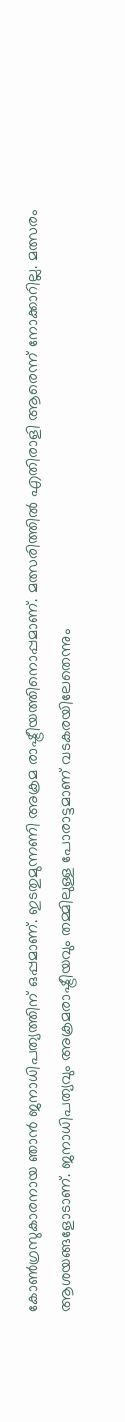കോണ്‍ഗ്രസുകാരനായ ഞാന്‍ ജനാധിപത്യത്തിന് ഒപ്പമാണ്. ഇടതുമുന്നണി അക്രമ രാഷ്ട്രീയത്തിനൊപ്പമാണ്. മത്സരിത്തില്‍ എതിരാളി ആരെന്ന് നോക്കാറില്ല. മത്സരം ആശയങ്ങളോടാണ്. ജനാധിപത്യവും അക്രമരാഷ്ട്രീയവും തമ്മിലുള്ള പോരാട്ടമാണ് വടകരയിലേതെന്നും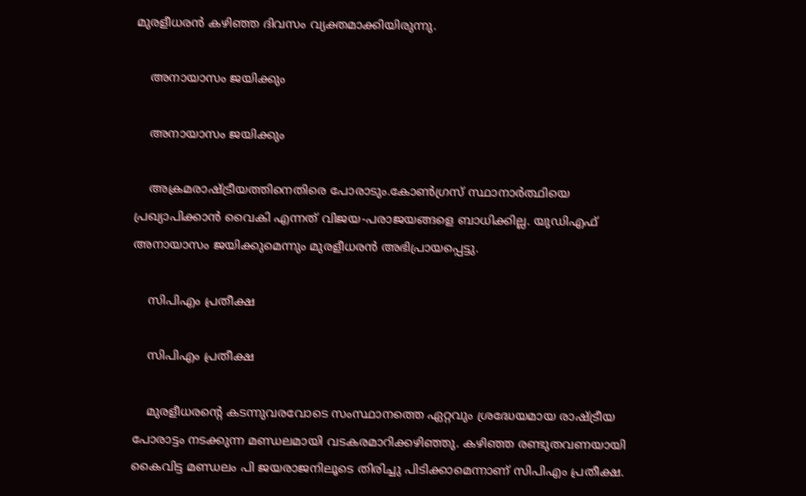മുരളീധരന്‍ കഴിഞ്ഞ ദിവസം വ്യക്തമാക്കിയിരുന്നു.

    അനായാസം ജയിക്കും

    അനായാസം ജയിക്കും

    അക്രമരാഷ്ട്രീയത്തിനെതിരെ പോരാടും.കോണ്‍ഗ്രസ് സ്ഥാനാര്‍ത്ഥിയെ പ്രഖ്യാപിക്കാന്‍ വൈകി എന്നത് വിജയ-പരാജയങ്ങളെ ബാധിക്കില്ല. യുഡിഎഫ് അനായാസം ജയിക്കുമെന്നും മുരളീധരന്‍ അഭിപ്രായപ്പെട്ടു.

    സിപിഎം പ്രതീക്ഷ

    സിപിഎം പ്രതീക്ഷ

    മുരളീധരന്‍റെ കടന്നുവരവോടെ സംസ്ഥാനത്തെ ഏറ്റവും ശ്രദ്ധേയമായ രാഷ്ട്രീയ പോരാട്ടം നടക്കുന്ന മണ്ഡലമായി വടകരമാറിക്കഴിഞ്ഞു. കഴിഞ്ഞ രണ്ടുതവണയായി കൈവിട്ട മണ്ഡലം പി ജയരാജനിലൂടെ തിരിച്ചു പിടിക്കാമെന്നാണ് സിപിഎം പ്രതീക്ഷ.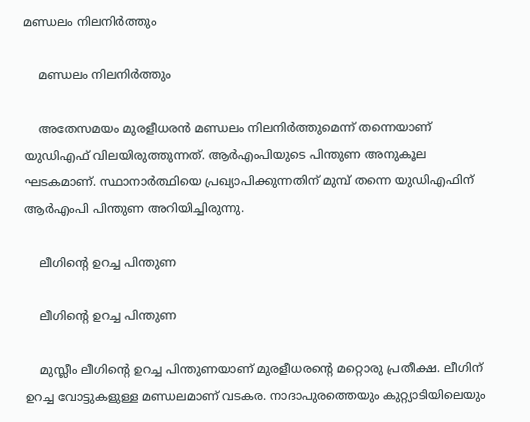മണ്ഡലം നിലനിര്‍ത്തും

    മണ്ഡലം നിലനിര്‍ത്തും

    അതേസമയം മുരളീധരന്‍ മണ്ഡലം നിലനിര്‍ത്തുമെന്ന് തന്നെയാണ് യുഡിഎഫ് വിലയിരുത്തുന്നത്. ആര്‍എംപിയുടെ പിന്തുണ അനുകൂല ഘടകമാണ്. സ്ഥാനാര്‍ത്ഥിയെ പ്രഖ്യാപിക്കുന്നതിന് മുമ്പ് തന്നെ യുഡിഎഫിന് ആര്‍എംപി പിന്തുണ അറിയിച്ചിരുന്നു.

    ലീഗിന്‍റെ ഉറച്ച പിന്തുണ

    ലീഗിന്‍റെ ഉറച്ച പിന്തുണ

    മുസ്ലീം ലീഗിന്‍റെ ഉറച്ച പിന്തുണയാണ് മുരളീധരന്‍റെ മറ്റൊരു പ്രതീക്ഷ. ലീഗിന് ഉറച്ച വോട്ടുകളുള്ള മണ്ഡലമാണ് വടകര. നാദാപുരത്തെയും കുറ്റ്യാടിയിലെയും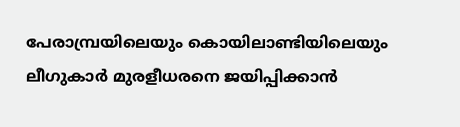പേരാമ്പ്രയിലെയും കൊയിലാണ്ടിയിലെയും ലീഗുകാർ മുരളീധരനെ ജയിപ്പിക്കാൻ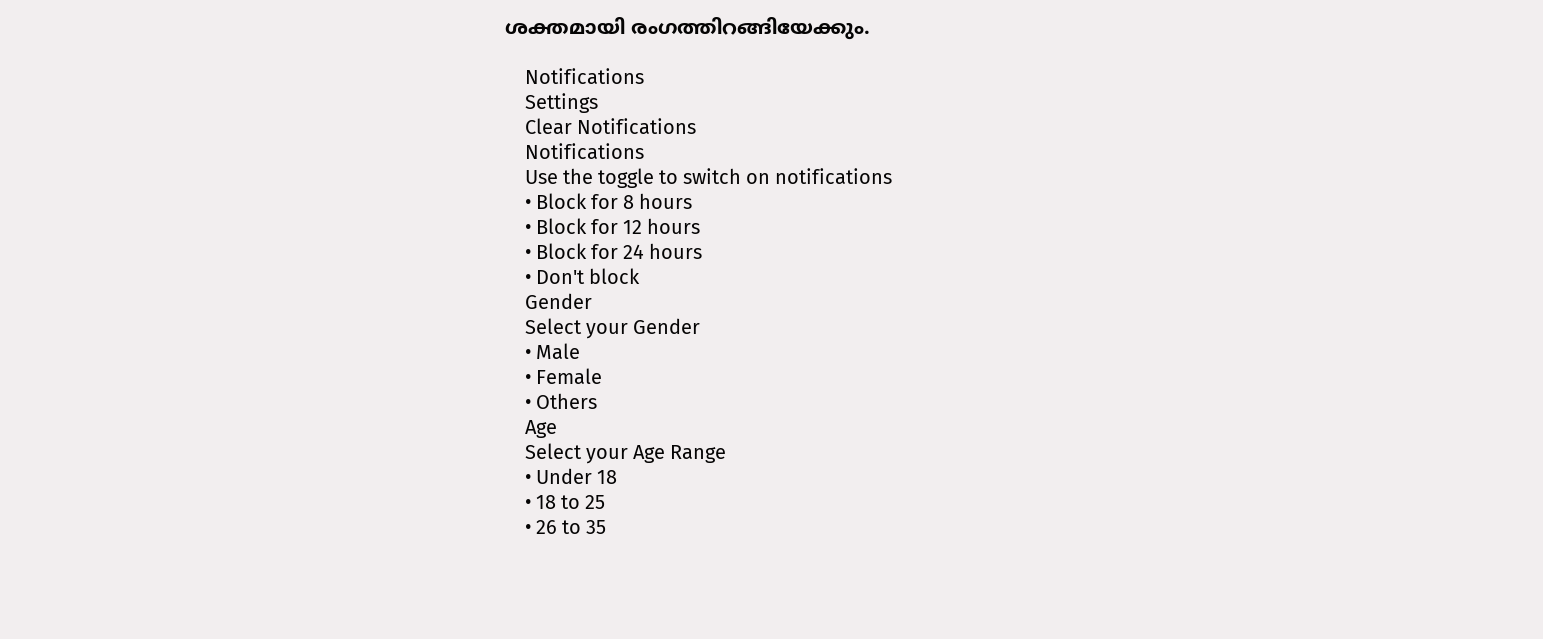ശക്തമായി രംഗത്തിറങ്ങിയേക്കും.

    Notifications
    Settings
    Clear Notifications
    Notifications
    Use the toggle to switch on notifications
    • Block for 8 hours
    • Block for 12 hours
    • Block for 24 hours
    • Don't block
    Gender
    Select your Gender
    • Male
    • Female
    • Others
    Age
    Select your Age Range
    • Under 18
    • 18 to 25
    • 26 to 35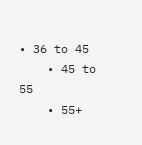• 36 to 45
    • 45 to 55
    • 55+